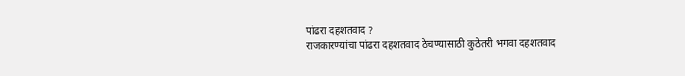पांढरा दहशतवाद ?
राजकारण्यांचा पांढरा दहशतवाद ठेचण्यासाठी कुठेतरी भगवा दहशतवाद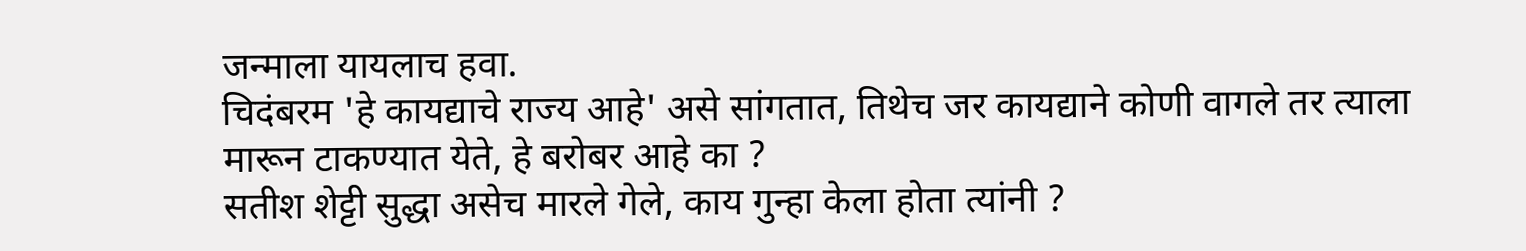जन्माला यायलाच हवा.
चिदंबरम 'हे कायद्याचे राज्य आहे' असे सांगतात, तिथेच जर कायद्याने कोणी वागले तर त्याला मारून टाकण्यात येते, हे बरोबर आहे का ?
सतीश शेट्टी सुद्धा असेच मारले गेले, काय गुन्हा केला होता त्यांनी ?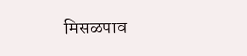मिसळपाव